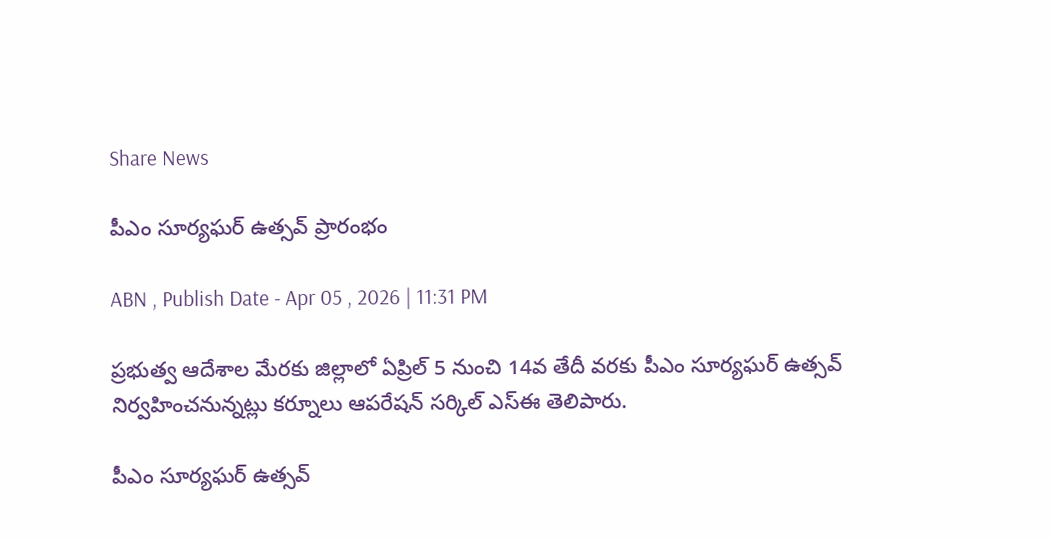Share News

పీఎం సూర్యఘర్‌ ఉత్సవ్‌ ప్రారంభం

ABN , Publish Date - Apr 05 , 2026 | 11:31 PM

ప్రభుత్వ ఆదేశాల మేరకు జిల్లాలో ఏప్రిల్‌ 5 నుంచి 14వ తేదీ వరకు పీఎం సూర్యఘర్‌ ఉత్సవ్‌ నిర్వహించనున్నట్లు కర్నూలు ఆపరేషన్‌ సర్కిల్‌ ఎస్‌ఈ తెలిపారు.

పీఎం సూర్యఘర్‌ ఉత్సవ్‌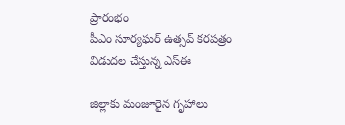ప్రారంభం
పీఎం సూర్యఘర్‌ ఉత్సవ్‌ కరపత్రం విడుదల చేస్తున్న ఎస్‌ఈ

జిల్లాకు మంజూరైన గృహాలు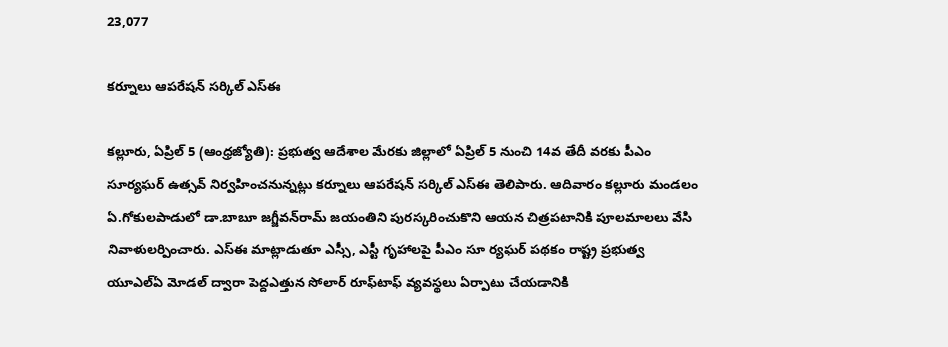23,077

కర్నూలు ఆపరేషన్‌ సర్కిల్‌ ఎస్‌ఈ

కల్లూరు, ఏప్రిల్‌ 5 (ఆంధ్రజ్యోతి): ప్రభుత్వ ఆదేశాల మేరకు జిల్లాలో ఏప్రిల్‌ 5 నుంచి 14వ తేదీ వరకు పీఎం సూర్యఘర్‌ ఉత్సవ్‌ నిర్వహించనున్నట్లు కర్నూలు ఆపరేషన్‌ సర్కిల్‌ ఎస్‌ఈ తెలిపారు. ఆదివారం కల్లూరు మండలం ఏ.గోకులపాడులో డా.బాబూ జగ్జీవన్‌రామ్‌ జయంతిని పురస్కరించుకొని ఆయన చిత్రపటానికి పూలమాలలు వేసి నివాళులర్పించారు. ఎస్‌ఈ మాట్లాడుతూ ఎస్సీ, ఎస్టీ గృహాలపై పీఎం సూ ర్యఘర్‌ పథకం రాష్ట్ర ప్రభుత్వ యూఎల్‌ఏ మోడల్‌ ద్వారా పెద్దఎత్తున సోలార్‌ రూఫ్‌టాఫ్‌ వ్యవస్థలు ఏర్పాటు చేయడానికి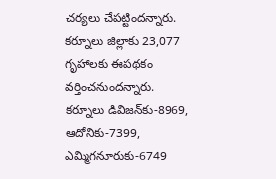చర్యలు చేపట్టిందన్నారు. కర్నూలు జిల్లాకు 23,077 గృహాలకు ఈపథకం వర్తించనుందన్నారు. కర్నూలు డివిజన్‌కు-8969, ఆదోనికు-7399, ఎమ్మిగనూరుకు-6749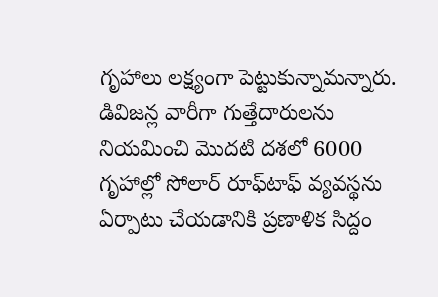గృహాలు లక్ష్యంగా పెట్టుకున్నామన్నారు. డివిజన్ల వారీగా గుత్తేదారులను నియమించి మొదటి దశలో 6000 గృహాల్లో సోలార్‌ రూఫ్‌టాఫ్‌ వ్యవస్థను ఏర్పాటు చేయడానికి ప్రణాళిక సిద్దం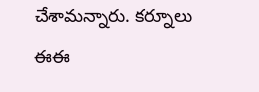చేశామన్నారు. కర్నూలు ఈఈ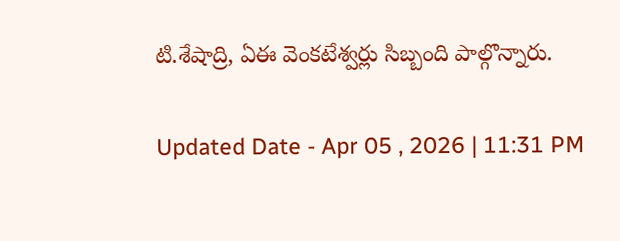టి.శేషాద్రి, ఏఈ వెంకటేశ్వర్లు సిబ్బంది పాల్గొన్నారు.

Updated Date - Apr 05 , 2026 | 11:31 PM